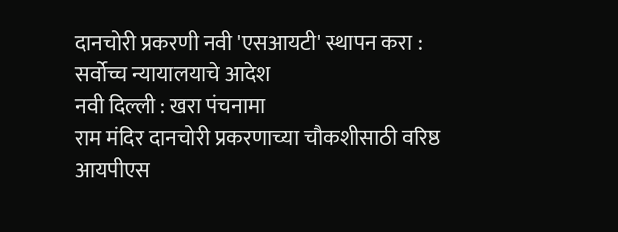दानचोरी प्रकरणी नवी 'एसआयटी' स्थापन करा : सर्वोच्च न्यायालयाचे आदेश
नवी दिल्ली : खरा पंचनामा
राम मंदिर दानचोरी प्रकरणाच्या चौकशीसाठी वरिष्ठ आयपीएस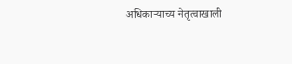अधिकाऱ्याच्य नेतृत्वाखाली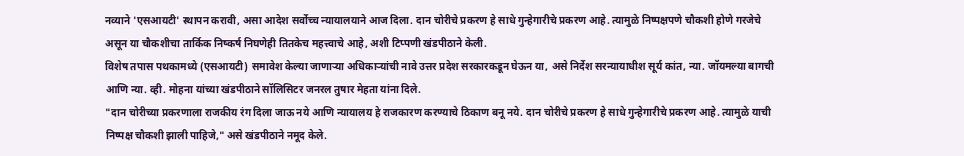नव्याने 'एसआयटी' स्थापन करावी, असा आदेश सर्वोच्च न्यायालयाने आज दिला. दान चोरीचे प्रकरण हे साधे गुन्हेगारीचे प्रकरण आहे. त्यामुळे निष्पक्षपणे चौकशी होणे गरजेचे असून या चौकशीचा तार्किक निष्कर्ष निघणेही तितकेच महत्त्वाचे आहे, अशी टिप्पणी खंडपीठाने केली.
विशेष तपास पथकामध्ये (एसआयटी) समावेश केल्या जाणाऱ्या अधिकाऱ्यांची नावे उत्तर प्रदेश सरकारकडून घेऊन या, असे निर्देश सरन्यायाधीश सूर्य कांत, न्या. जॉयमल्या बागची आणि न्या. व्ही. मोहना यांच्या खंडपीठाने सॉलिसिटर जनरल तुषार मेहता यांना दिले.
"दान चोरीच्या प्रकरणाला राजकीय रंग दिला जाऊ नये आणि न्यायालय हे राजकारण करण्याचे ठिकाण बनू नये. दान चोरीचे प्रकरण हे साधे गुन्हेगारीचे प्रकरण आहे. त्यामुळे याची निष्पक्ष चौकशी झाली पाहिजे," असे खंडपीठाने नमूद केले.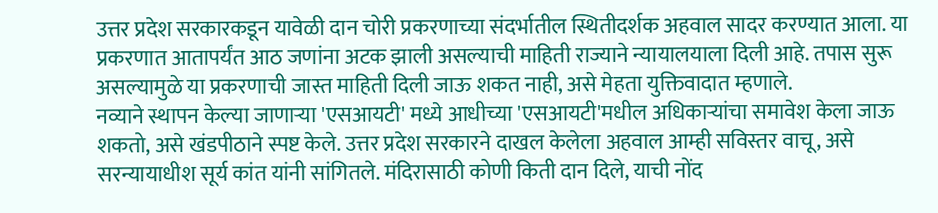उत्तर प्रदेश सरकारकडून यावेळी दान चोरी प्रकरणाच्या संदर्भातील स्थितीदर्शक अहवाल सादर करण्यात आला. या प्रकरणात आतापर्यंत आठ जणांना अटक झाली असल्याची माहिती राज्याने न्यायालयाला दिली आहे. तपास सुरू असल्यामुळे या प्रकरणाची जास्त माहिती दिली जाऊ शकत नाही, असे मेहता युक्तिवादात म्हणाले.
नव्याने स्थापन केल्या जाणाऱ्या 'एसआयटी' मध्ये आधीच्या 'एसआयटी'मधील अधिकाऱ्यांचा समावेश केला जाऊ शकतो, असे खंडपीठाने स्पष्ट केले. उत्तर प्रदेश सरकारने दाखल केलेला अहवाल आम्ही सविस्तर वाचू, असे सरन्यायाधीश सूर्य कांत यांनी सांगितले. मंदिरासाठी कोणी किती दान दिले, याची नोंद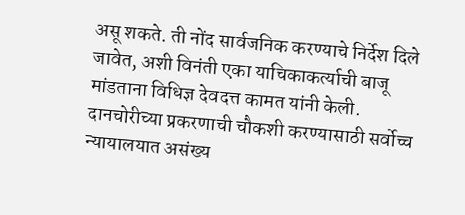असू शकते. ती नोंद सार्वजनिक करण्याचे निर्देश दिले जावेत, अशी विनंती एका याचिकाकर्त्याची बाजू मांडताना विधिज्ञ देवदत्त कामत यांनी केली.
दानचोरीच्या प्रकरणाची चौकशी करण्यासाठी सर्वोच्च न्यायालयात असंख्य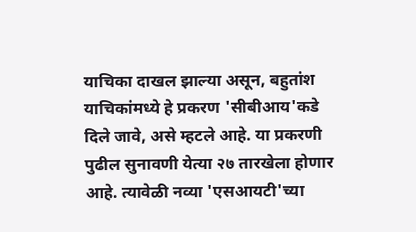याचिका दाखल झाल्या असून, बहुतांश याचिकांमध्ये हे प्रकरण 'सीबीआय'कडे दिले जावे, असे म्हटले आहे. या प्रकरणी पुढील सुनावणी येत्या २७ तारखेला होणार आहे. त्यावेळी नव्या 'एसआयटी'च्या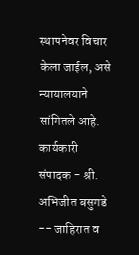स्थापनेवर विचार केला जाईल, असे न्यायालयाने सांगितले आहे.
कार्यकारी संपादक - श्री. अभिजीत बसुगडे -- जाहिरात व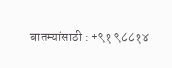बातम्यांसाठी : +९१ ९८८१४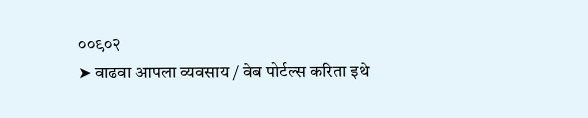००९०२
➤ वाढवा आपला व्यवसाय / वेब पोर्टल्स करिता इथे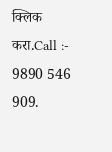क्लिक करा.Call :- 9890 546 909.